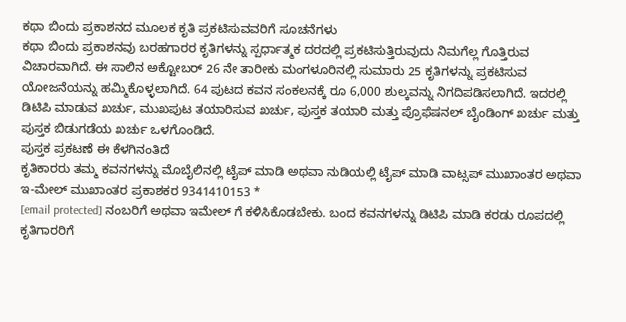ಕಥಾ ಬಿಂದು ಪ್ರಕಾಶನದ ಮೂಲಕ ಕೃತಿ ಪ್ರಕಟಿಸುವವರಿಗೆ ಸೂಚನೆಗಳು
ಕಥಾ ಬಿಂದು ಪ್ರಕಾಶನವು ಬರಹಗಾರರ ಕೃತಿಗಳನ್ನು ಸ್ಪರ್ಧಾತ್ಮಕ ದರದಲ್ಲಿ ಪ್ರಕಟಿಸುತ್ತಿರುವುದು ನಿಮಗೆಲ್ಲ ಗೊತ್ತಿರುವ ವಿಚಾರವಾಗಿದೆ. ಈ ಸಾಲಿನ ಅಕ್ಟೋಬರ್ 26 ನೇ ತಾರೀಕು ಮಂಗಳೂರಿನಲ್ಲಿ ಸುಮಾರು 25 ಕೃತಿಗಳನ್ನು ಪ್ರಕಟಿಸುವ ಯೋಜನೆಯನ್ನು ಹಮ್ಮಿಕೊಳ್ಳಲಾಗಿದೆ. 64 ಪುಟದ ಕವನ ಸಂಕಲನಕ್ಕೆ ರೂ 6,000 ಶುಲ್ಕವನ್ನು ನಿಗದಿಪಡಿಸಲಾಗಿದೆ. ಇದರಲ್ಲಿ ಡಿಟಿಪಿ ಮಾಡುವ ಖರ್ಚು, ಮುಖಪುಟ ತಯಾರಿಸುವ ಖರ್ಚು, ಪುಸ್ತಕ ತಯಾರಿ ಮತ್ತು ಪ್ರೊಫೆಷನಲ್ ಬೈಂಡಿಂಗ್ ಖರ್ಚು ಮತ್ತು ಪುಸ್ತಕ ಬಿಡುಗಡೆಯ ಖರ್ಚು ಒಳಗೊಂಡಿದೆ.
ಪುಸ್ತಕ ಪ್ರಕಟಣೆ ಈ ಕೆಳಗಿನಂತಿದೆ
ಕೃತಿಕಾರರು ತಮ್ಮ ಕವನಗಳನ್ನು ಮೊಬೈಲಿನಲ್ಲಿ ಟೈಪ್ ಮಾಡಿ ಅಥವಾ ನುಡಿಯಲ್ಲಿ ಟೈಪ್ ಮಾಡಿ ವಾಟ್ಸಪ್ ಮುಖಾಂತರ ಅಥವಾ ಇ-ಮೇಲ್ ಮುಖಾಂತರ ಪ್ರಕಾಶಕರ 9341410153 *
[email protected] ನಂಬರಿಗೆ ಅಥವಾ ಇಮೇಲ್ ಗೆ ಕಳಿಸಿಕೊಡಬೇಕು. ಬಂದ ಕವನಗಳನ್ನು ಡಿಟಿಪಿ ಮಾಡಿ ಕರಡು ರೂಪದಲ್ಲಿ ಕೃತಿಗಾರರಿಗೆ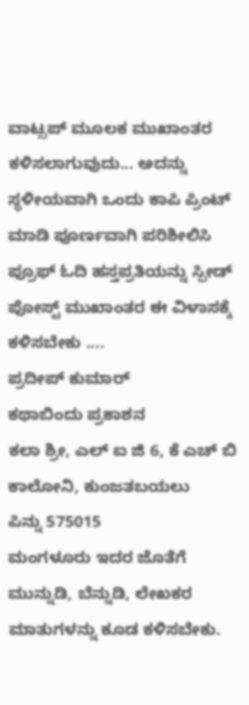ವಾಟ್ಸಪ್ ಮೂಲಕ ಮುಖಾಂತರ ಕಳಿಸಲಾಗುವುದು... ಅದನ್ನು ಸ್ಥಳೀಯವಾಗಿ ಒಂದು ಕಾಪಿ ಪ್ರಿಂಟ್ ಮಾಡಿ ಪೂರ್ಣವಾಗಿ ಪರಿಶೀಲಿಸಿ ಪ್ರೂಫ್ ಓದಿ ಹಸ್ತಪ್ರತಿಯನ್ನು ಸ್ಪೀಡ್ ಪೋಸ್ಟ್ ಮುಖಾಂತರ ಈ ವಿಳಾಸಕ್ಕೆ ಕಳಿಸಬೇಕು ....
ಪ್ರದೀಪ್ ಕುಮಾರ್
ಕಥಾಬಿಂದು ಪ್ರಕಾಶನ
ಕಲಾ ಶ್ರೀ, ಎಲ್ ಐ ಜಿ 6, ಕೆ ಎಚ್ ಬಿ ಕಾಲೋನಿ, ಕುಂಜತಬಯಲು
ಪಿನ್ನು 575015
ಮಂಗಳೂರು ಇದರ ಜೊತೆಗೆ ಮುನ್ನುಡಿ, ಬೆನ್ನುಡಿ, ಲೇಖಕರ ಮಾತುಗಳನ್ನು ಕೂಡ ಕಳಿಸಬೇಕು.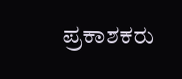ಪ್ರಕಾಶಕರು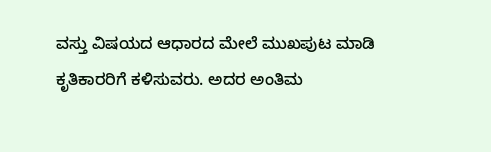ವಸ್ತು ವಿಷಯದ ಆಧಾರದ ಮೇಲೆ ಮುಖಪುಟ ಮಾಡಿ ಕೃತಿಕಾರರಿಗೆ ಕಳಿಸುವರು. ಅದರ ಅಂತಿಮ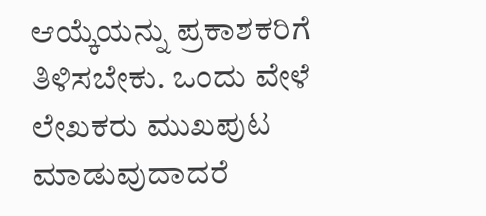ಆಯ್ಕೆಯನ್ನು ಪ್ರಕಾಶಕರಿಗೆ ತಿಳಿಸಬೇಕು. ಒಂದು ವೇಳೆ ಲೇಖಕರು ಮುಖಪುಟ ಮಾಡುವುದಾದರೆ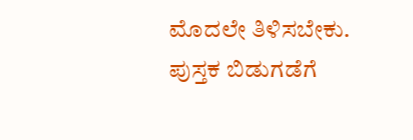ಮೊದಲೇ ತಿಳಿಸಬೇಕು. ಪುಸ್ತಕ ಬಿಡುಗಡೆಗೆ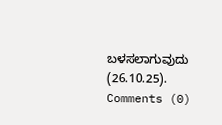ಬಳಸಲಾಗುವುದು (26.10.25).
Comments (0)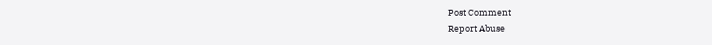Post Comment
Report Abuse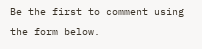Be the first to comment using the form below.